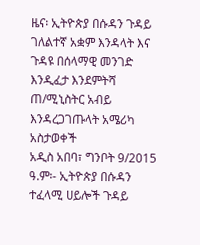ዜና፡ ኢትዮጵያ በሱዳን ጉዳይ ገለልተኛ አቋም እንዳላት እና ጉዳዩ በሰላማዊ መንገድ እንዲፈታ እንደምትሻ ጠ/ሚኒስትር አብይ እንዳረጋገጡላት አሜሪካ አስታወቀች
አዲስ አበባ፣ ግንቦት 9/2015 ዓ.ም፡- ኢትዮጵያ በሱዳን ተፈላሚ ሀይሎች ጉዳይ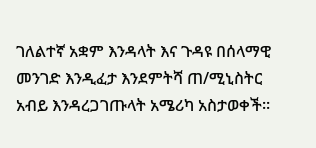ገለልተኛ አቋም እንዳላት እና ጉዳዩ በሰላማዊ መንገድ እንዲፈታ እንደምትሻ ጠ/ሚኒስትር አብይ እንዳረጋገጡላት አሜሪካ አስታወቀች።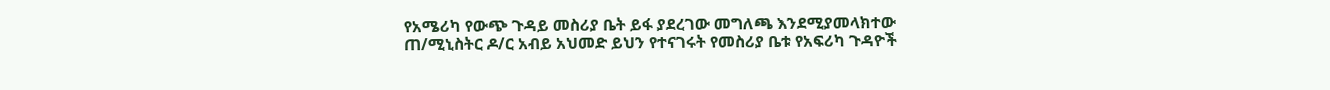የአሜሪካ የውጭ ጉዳይ መስሪያ ቤት ይፋ ያደረገው መግለጫ እንደሚያመላክተው ጠ/ሚኒስትር ዶ/ር አብይ አህመድ ይህን የተናገሩት የመስሪያ ቤቱ የአፍሪካ ጉዳዮች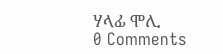ሃላፊ ሞሊ
0 Comments